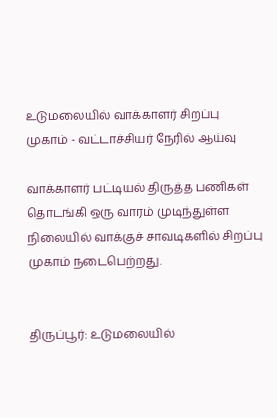உடுமலையில் வாக்காளர் சிறப்பு முகாம் - வட்டாச்சியர் நேரில் ஆய்வு

வாக்காளர் பட்டியல் திருத்த பணிகள் தொடங்கி ஒரு வாரம் முடிந்துள்ள நிலையில் வாக்குச் சாவடிகளில் சிறப்பு முகாம் நடைபெற்றது.


திருப்பூர்: உடுமலையில்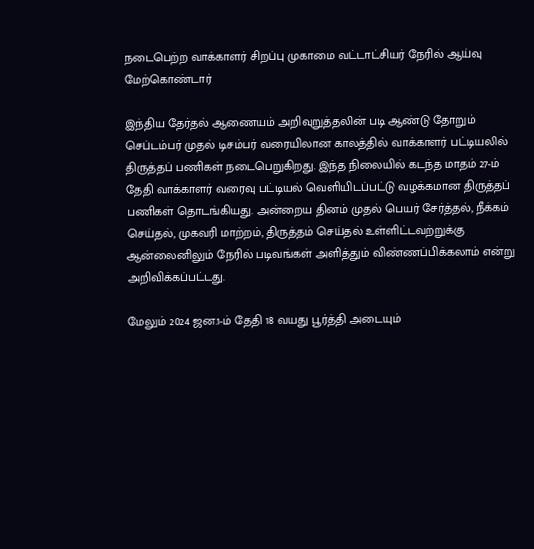நடைபெற்ற வாக்காளர் சிறப்பு முகாமை வட்டாட்சியர் நேரில் ஆய்வு மேற்கொண்டார்

இந்திய தேர்தல் ஆணையம் அறிவுறுத்தலின் படி ஆண்டு தோறும் செப்டம்பர் முதல் டிசம்பர் வரையிலான காலத்தில் வாக்காளர் பட்டியலில் திருத்தப் பணிகள் நடைபெறுகிறது. இந்த நிலையில் கடந்த மாதம் 27-ம் தேதி வாக்காளர் வரைவு பட்டியல் வெளியிடப்பட்டு வழக்கமான திருத்தப் பணிகள் தொடங்கியது. அன்றைய தினம் முதல் பெயர் சேர்த்தல், நீக்கம் செய்தல், முகவரி மாற்றம், திருத்தம் செய்தல் உள்ளிட்டவற்றுக்கு ஆன்லைனிலும் நேரில் படிவங்கள் அளித்தும் விண்ணப்பிக்கலாம் என்று அறிவிக்கப்பட்டது.

மேலும் 2024 ஜன.1-ம் தேதி 18 வயது பூர்த்தி அடையும்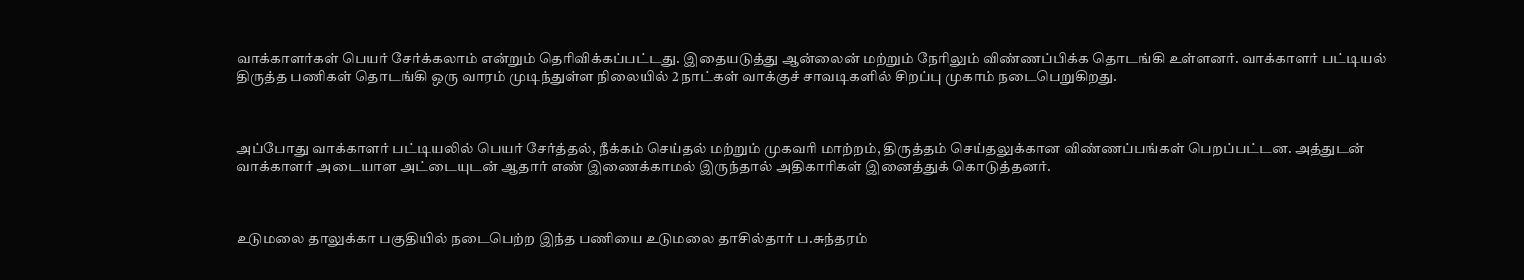வாக்காளர்கள் பெயர் சேர்க்கலாம் என்றும் தெரிவிக்கப்பட்டது. இதையடுத்து ஆன்லைன் மற்றும் நேரிலும் விண்ணப்பிக்க தொடங்கி உள்ளனர். வாக்காளர் பட்டியல் திருத்த பணிகள் தொடங்கி ஒரு வாரம் முடிந்துள்ள நிலையில் 2 நாட்கள் வாக்குச் சாவடிகளில் சிறப்பு முகாம் நடைபெறுகிறது.



அப்போது வாக்காளர் பட்டியலில் பெயர் சேர்த்தல், நீக்கம் செய்தல் மற்றும் முகவரி மாற்றம், திருத்தம் செய்தலுக்கான விண்ணப்பங்கள் பெறப்பட்டன. அத்துடன் வாக்காளர் அடையாள அட்டையுடன் ஆதார் எண் இணைக்காமல் இருந்தால் அதிகாரிகள் இனைத்துக் கொடுத்தனர்.



உடுமலை தாலுக்கா பகுதியில் நடைபெற்ற இந்த பணியை உடுமலை தாசில்தார் ப.சுந்தரம்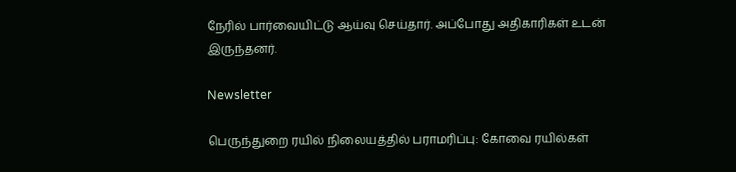நேரில் பார்வையிட்டு ஆய்வு செய்தார். அப்போது அதிகாரிகள் உடன் இருந்தனர்.

Newsletter

பெருந்துறை ரயில் நிலையத்தில் பராமரிப்பு: கோவை ரயில்கள்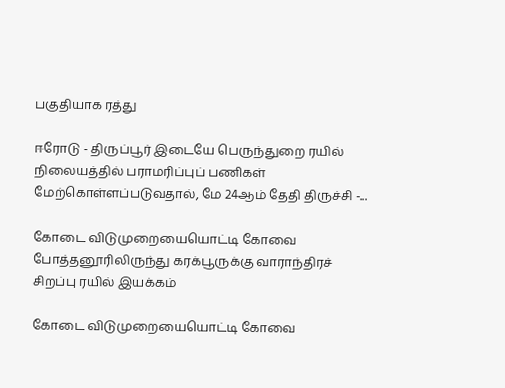பகுதியாக ரத்து

ஈரோடு - திருப்பூர் இடையே பெருந்துறை ரயில் நிலையத்தில் பராமரிப்புப் பணிகள் மேற்கொள்ளப்படுவதால், மே 24ஆம் தேதி திருச்சி -...

கோடை விடுமுறையையொட்டி கோவை  போத்தனூரிலிருந்து கரக்பூருக்கு வாராந்திரச் சிறப்பு ரயில் இயக்கம்

கோடை விடுமுறையையொட்டி கோவை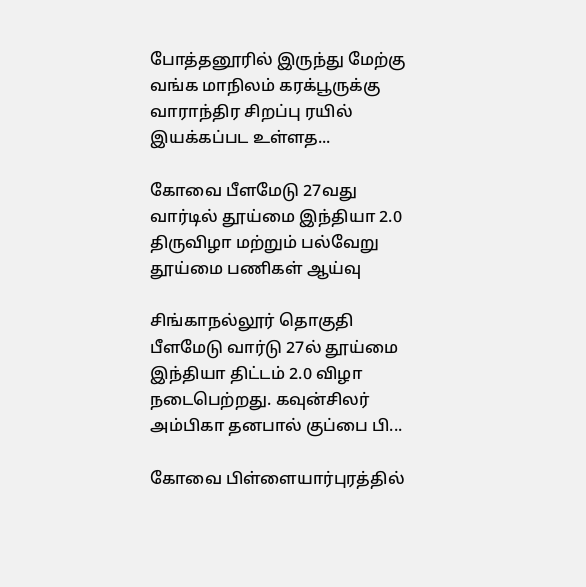போத்தனூரில் இருந்து மேற்கு வங்க மாநிலம் கரக்பூருக்கு வாராந்திர சிறப்பு ரயில் இயக்கப்பட உள்ளத...

கோவை பீளமேடு 27வது வார்டில் தூய்மை இந்தியா 2.0 திருவிழா மற்றும் பல்வேறு தூய்மை பணிகள் ஆய்வு

சிங்காநல்லூர் தொகுதி பீளமேடு வார்டு 27ல் தூய்மை இந்தியா திட்டம் 2.0 விழா நடைபெற்றது. கவுன்சிலர் அம்பிகா தனபால் குப்பை பி...

கோவை பிள்ளையார்புரத்தில்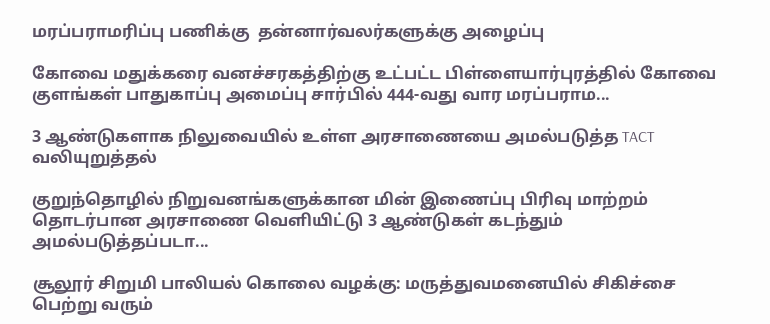மரப்பராமரிப்பு பணிக்கு  தன்னார்வலர்களுக்கு அழைப்பு

கோவை மதுக்கரை வனச்சரகத்திற்கு உட்பட்ட பிள்ளையார்புரத்தில் கோவை குளங்கள் பாதுகாப்பு அமைப்பு சார்பில் 444-வது வார மரப்பராம...

3 ஆண்டுகளாக நிலுவையில் உள்ள அரசாணையை அமல்படுத்த TACT வலியுறுத்தல்

குறுந்தொழில் நிறுவனங்களுக்கான மின் இணைப்பு பிரிவு மாற்றம் தொடர்பான அரசாணை வெளியிட்டு 3 ஆண்டுகள் கடந்தும் அமல்படுத்தப்படா...

சூலூர் சிறுமி பாலியல் கொலை வழக்கு: மருத்துவமனையில் சிகிச்சை பெற்று வரும்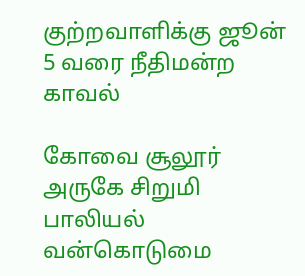குற்றவாளிக்கு ஜூன் 5 வரை நீதிமன்ற காவல்

கோவை சூலூர் அருகே சிறுமி பாலியல் வன்கொடுமை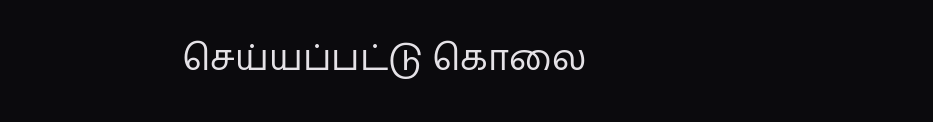செய்யப்பட்டு கொலை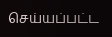செய்யப்பட்ட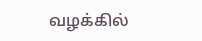வழக்கில்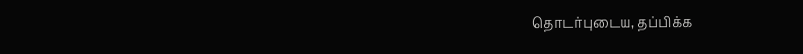தொடர்புடைய, தப்பிக்க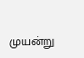முயன்று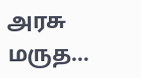அரசு மருத...